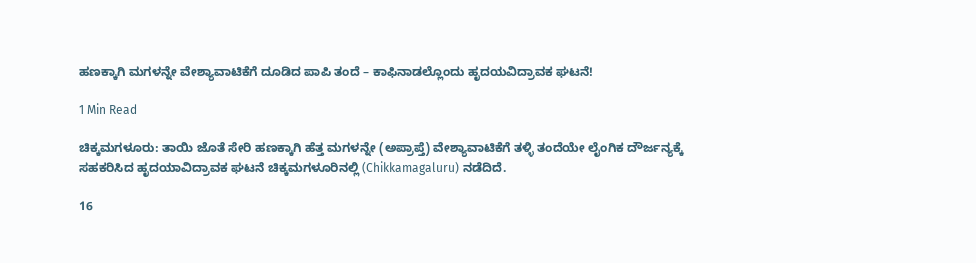ಹಣಕ್ಕಾಗಿ ಮಗಳನ್ನೇ ವೇಶ್ಯಾವಾಟಿಕೆಗೆ ದೂಡಿದ ಪಾಪಿ ತಂದೆ – ಕಾಫಿನಾಡಲ್ಲೊಂದು ಹೃದಯವಿದ್ರಾವಕ ಘಟನೆ!

1 Min Read

ಚಿಕ್ಕಮಗಳೂರು: ತಾಯಿ ಜೊತೆ ಸೇರಿ ಹಣಕ್ಕಾಗಿ ಹೆತ್ತ ಮಗಳನ್ನೇ (ಅಪ್ರಾಪ್ತೆ) ವೇಶ್ಯಾವಾಟಿಕೆಗೆ ತಳ್ಳಿ ತಂದೆಯೇ ಲೈಂಗಿಕ ದೌರ್ಜನ್ಯಕ್ಕೆ ಸಹಕರಿಸಿದ ಹೃದಯಾವಿದ್ರಾವಕ ಘಟನೆ ಚಿಕ್ಕಮಗಳೂರಿನಲ್ಲಿ (Chikkamagaluru) ನಡೆದಿದೆ.

16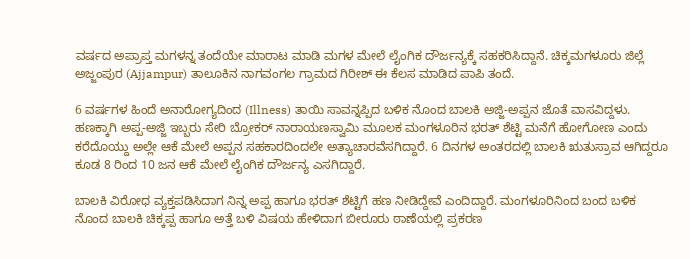ವರ್ಷದ ಅಪ್ರಾಪ್ತ ಮಗಳನ್ನ ತಂದೆಯೇ ಮಾರಾಟ ಮಾಡಿ ಮಗಳ ಮೇಲೆ ಲೈಂಗಿಕ ದೌರ್ಜನ್ಯಕ್ಕೆ ಸಹಕರಿಸಿದ್ದಾನೆ. ಚಿಕ್ಕಮಗಳೂರು ಜಿಲ್ಲೆ ಅಜ್ಜಂಪುರ (Ajjampur) ತಾಲೂಕಿನ ನಾಗವಂಗಲ ಗ್ರಾಮದ ಗಿರೀಶ್ ಈ ಕೆಲಸ ಮಾಡಿದ ಪಾಪಿ ತಂದೆ.

6 ವರ್ಷಗಳ ಹಿಂದೆ ಅನಾರೋಗ್ಯದಿಂದ (Illness) ತಾಯಿ ಸಾವನ್ನಪ್ಪಿದ ಬಳಿಕ ನೊಂದ ಬಾಲಕಿ ಅಜ್ಜಿ-ಅಪ್ಪನ ಜೊತೆ ವಾಸವಿದ್ದಳು. ಹಣಕ್ಕಾಗಿ ಅಪ್ಪ-ಅಜ್ಜಿ ಇಬ್ಬರು ಸೇರಿ ಬ್ರೋಕರ್ ನಾರಾಯಣಸ್ವಾಮಿ ಮೂಲಕ ಮಂಗಳೂರಿನ ಭರತ್ ಶೆಟ್ಟಿ ಮನೆಗೆ ಹೋಗೋಣ ಎಂದು ಕರೆದೊಯ್ದು ಅಲ್ಲೇ ಆಕೆ ಮೇಲೆ ಅಪ್ಪನ ಸಹಕಾರದಿಂದಲೇ ಅತ್ಯಾಚಾರವೆಸಗಿದ್ದಾರೆ. 6 ದಿನಗಳ ಅಂತರದಲ್ಲಿ ಬಾಲಕಿ ಋತುಸ್ರಾವ ಆಗಿದ್ದರೂ ಕೂಡ 8 ರಿಂದ 10 ಜನ ಆಕೆ ಮೇಲೆ ಲೈಂಗಿಕ ದೌರ್ಜನ್ಯ ಎಸಗಿದ್ದಾರೆ.

ಬಾಲಕಿ ವಿರೋಧ ವ್ಯಕ್ತಪಡಿಸಿದಾಗ ನಿನ್ನ ಅಪ್ಪ ಹಾಗೂ ಭರತ್ ಶೆಟ್ಟಿಗೆ ಹಣ ನೀಡಿದ್ದೇವೆ ಎಂದಿದ್ದಾರೆ. ಮಂಗಳೂರಿನಿಂದ ಬಂದ ಬಳಿಕ ನೊಂದ ಬಾಲಕಿ ಚಿಕ್ಕಪ್ಪ ಹಾಗೂ ಅತ್ತೆ ಬಳಿ ವಿಷಯ ಹೇಳಿದಾಗ ಬೀರೂರು ಠಾಣೆಯಲ್ಲಿ ಪ್ರಕರಣ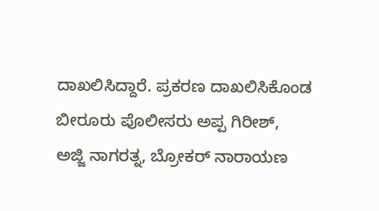ದಾಖಲಿಸಿದ್ದಾರೆ. ಪ್ರಕರಣ ದಾಖಲಿಸಿಕೊಂಡ ಬೀರೂರು ಪೊಲೀಸರು ಅಪ್ಪ ಗಿರೀಶ್, ಅಜ್ಜಿ ನಾಗರತ್ನ, ಬ್ರೋಕರ್ ನಾರಾಯಣ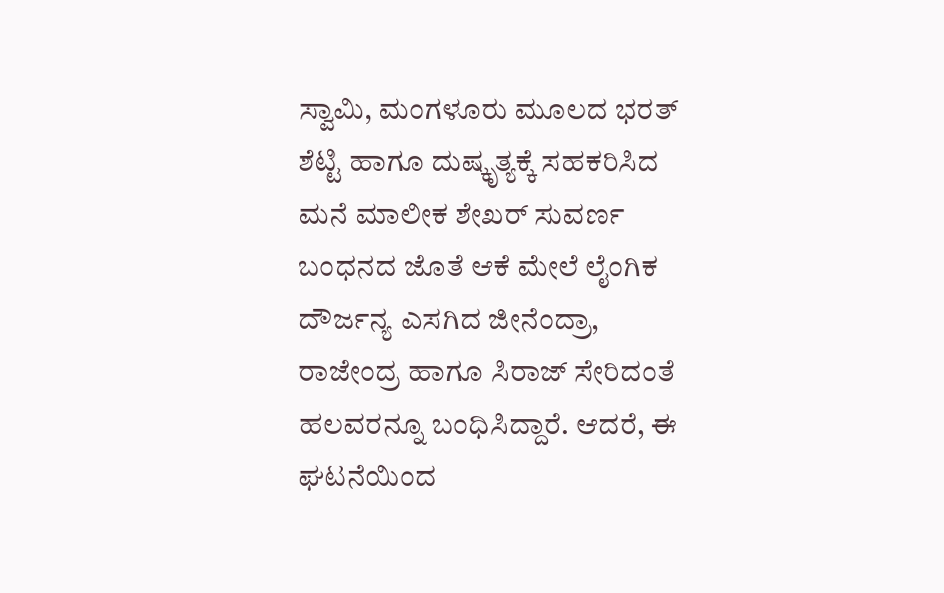ಸ್ವಾಮಿ, ಮಂಗಳೂರು ಮೂಲದ ಭರತ್ ಶೆಟ್ಟಿ ಹಾಗೂ ದುಷ್ಕೃತ್ಯಕ್ಕೆ ಸಹಕರಿಸಿದ ಮನೆ ಮಾಲೀಕ ಶೇಖರ್ ಸುವರ್ಣ ಬಂಧನದ ಜೊತೆ ಆಕೆ ಮೇಲೆ ಲೈಂಗಿಕ ದೌರ್ಜನ್ಯ ಎಸಗಿದ ಜೀನೆಂದ್ರಾ, ರಾಜೇಂದ್ರ ಹಾಗೂ ಸಿರಾಜ್ ಸೇರಿದಂತೆ ಹಲವರನ್ನೂ ಬಂಧಿಸಿದ್ದಾರೆ. ಆದರೆ, ಈ ಘಟನೆಯಿಂದ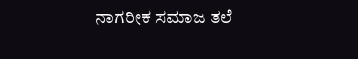ನಾಗರೀಕ ಸಮಾಜ ತಲೆ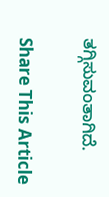ತಗ್ಗಿಸುವಂತಾಗಿದೆ.

Share This Article